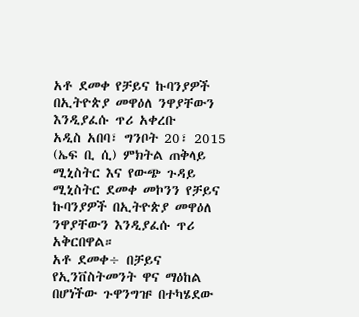አቶ ደመቀ የቻይና ኩባንያዎች በኢትዮጵያ መዋዕለ ንዋያቸውን እንዲያፈሱ ጥሪ አቀረቡ
አዲስ አበባ፣ ግንቦት 20፣ 2015 (ኤፍ ቢ ሲ) ምክትል ጠቅላይ ሚኒስትር እና የውጭ ጉዳይ ሚኒስትር ደመቀ መኮንን የቻይና ኩባንያዎች በኢትዮጵያ መዋዕለ ንዋያቸውን እንዲያፈሱ ጥሪ አቅርበዋል።
አቶ ደመቀ÷ በቻይና የኢንቨስትመንት ዋና ማዕከል በሆነችው ጉዋንግዡ በተካሄደው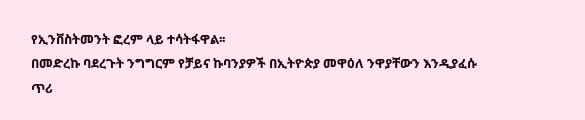የኢንቨስትመንት ፎረም ላይ ተሳትፋዋል፡፡
በመድረኩ ባደረጉት ንግግርም የቻይና ኩባንያዎች በኢትዮጵያ መዋዕለ ንዋያቸውን እንዲያፈሱ ጥሪ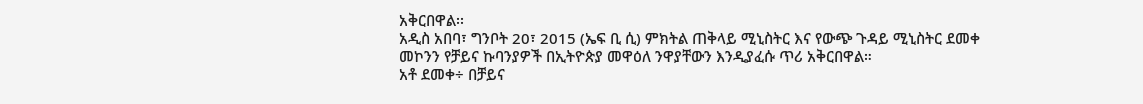አቅርበዋል፡፡
አዲስ አበባ፣ ግንቦት 20፣ 2015 (ኤፍ ቢ ሲ) ምክትል ጠቅላይ ሚኒስትር እና የውጭ ጉዳይ ሚኒስትር ደመቀ መኮንን የቻይና ኩባንያዎች በኢትዮጵያ መዋዕለ ንዋያቸውን እንዲያፈሱ ጥሪ አቅርበዋል።
አቶ ደመቀ÷ በቻይና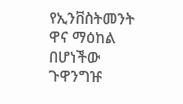የኢንቨስትመንት ዋና ማዕከል በሆነችው ጉዋንግዡ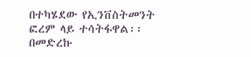በተካሄደው የኢንቨስትመንት ፎረም ላይ ተሳትፋዋል፡፡
በመድረኩ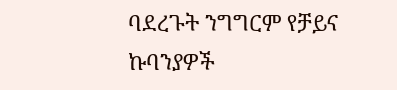ባደረጉት ንግግርም የቻይና ኩባንያዎች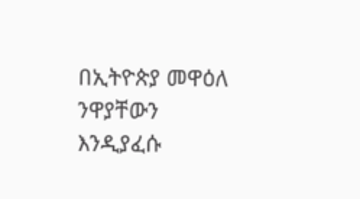በኢትዮጵያ መዋዕለ ንዋያቸውን እንዲያፈሱ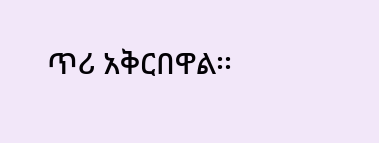ጥሪ አቅርበዋል፡፡